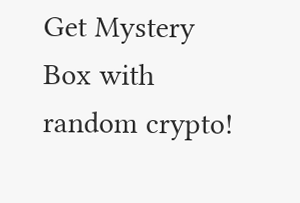Get Mystery Box with random crypto!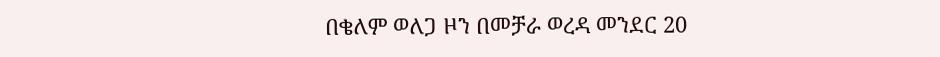በቄለም ወለጋ ዞን በመቻራ ወረዳ መንደር 20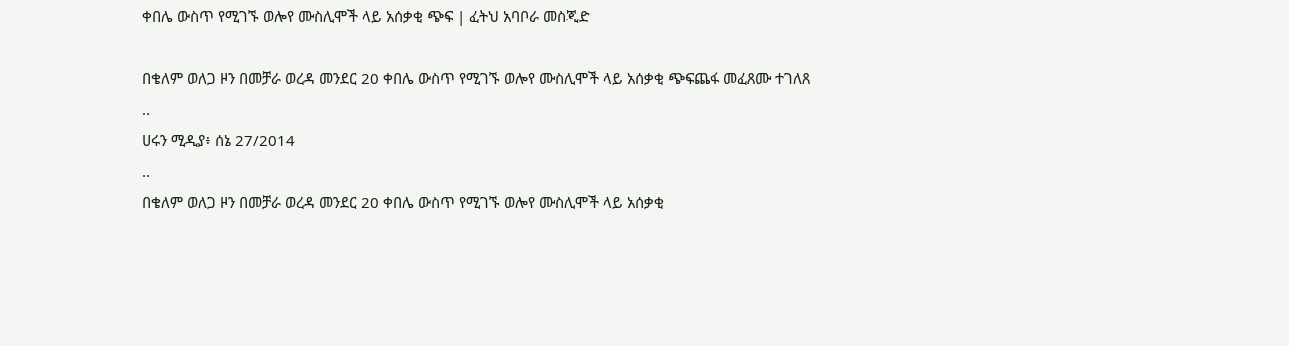ቀበሌ ውስጥ የሚገኙ ወሎየ ሙስሊሞች ላይ አሰቃቂ ጭፍ | ፈትህ አባቦራ መስጂድ

በቄለም ወለጋ ዞን በመቻራ ወረዳ መንደር 20 ቀበሌ ውስጥ የሚገኙ ወሎየ ሙስሊሞች ላይ አሰቃቂ ጭፍጨፋ መፈጸሙ ተገለጸ
..
ሀሩን ሚዲያ፥ ሰኔ 27/2014
..
በቄለም ወለጋ ዞን በመቻራ ወረዳ መንደር 20 ቀበሌ ውስጥ የሚገኙ ወሎየ ሙስሊሞች ላይ አሰቃቂ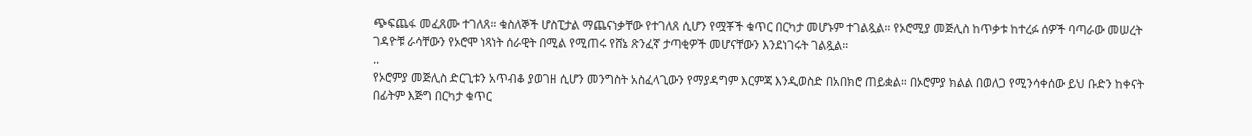ጭፍጨፋ መፈጸሙ ተገለጸ። ቁስለኞች ሆስፒታል ማጨናነቃቸው የተገለጸ ሲሆን የሟቾች ቁጥር በርካታ መሆኑም ተገልጿል። የኦሮሚያ መጅሊስ ከጥቃቱ ከተረፉ ሰዎች ባጣራው መሠረት ገዳዮቹ ራሳቸውን የኦሮሞ ነጻነት ሰራዊት በሚል የሚጠሩ የሸኔ ጽንፈኛ ታጣቂዎች መሆናቸውን እንደነገሩት ገልጿል።
..
የኦሮምያ መጅሊስ ድርጊቱን አጥብቆ ያወገዘ ሲሆን መንግስት አስፈላጊውን የማያዳግም እርምጃ እንዲወስድ በአበክሮ ጠይቋል። በኦሮምያ ክልል በወለጋ የሚንሳቀሰው ይህ ቡድን ከቀናት በፊትም እጅግ በርካታ ቁጥር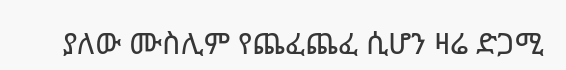ያለው ሙስሊም የጨፈጨፈ ሲሆን ዛሬ ድጋሚ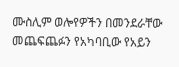ሙስሊም ወሎየዎችን በመንደራቸው መጨፍጨፉን የአካባቢው የአይን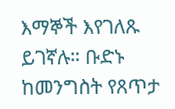እማኞች እየገለጹ ይገኛሉ። ቡድኑ ከመንግስት የጸጥታ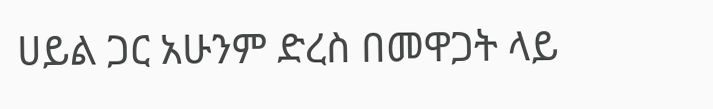ሀይል ጋር አሁንም ድረስ በመዋጋት ላይ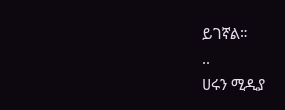ይገኛል።
..
ሀሩን ሚዲያ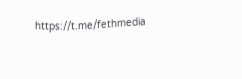https://t.me/fethmedia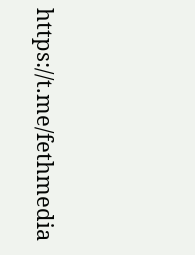https://t.me/fethmedia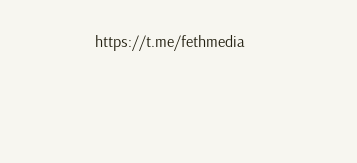https://t.me/fethmedia